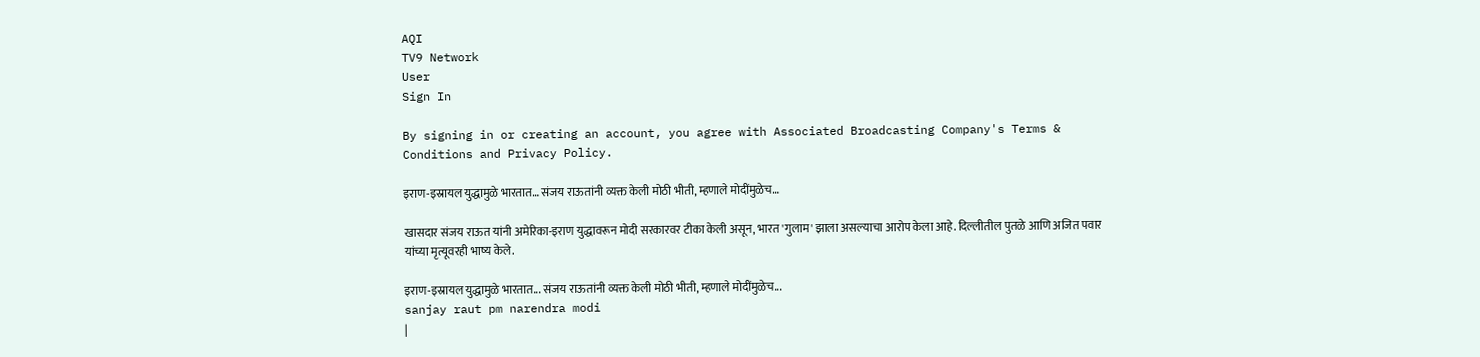AQI
TV9 Network
User
Sign In

By signing in or creating an account, you agree with Associated Broadcasting Company's Terms & Conditions and Privacy Policy.

इराण-इस्रायल युद्धामुळे भारतात… संजय राऊतांनी व्यक्त केली मोठी भीती, म्हणाले मोदींमुळेच…

खासदार संजय राऊत यांनी अमेरिका-इराण युद्धावरून मोदी सरकारवर टीका केली असून, भारत 'गुलाम' झाला असल्याचा आरोप केला आहे. दिल्लीतील पुतळे आणि अजित पवार यांच्या मृत्यूवरही भाष्य केले.

इराण-इस्रायल युद्धामुळे भारतात... संजय राऊतांनी व्यक्त केली मोठी भीती, म्हणाले मोदींमुळेच...
sanjay raut pm narendra modi
|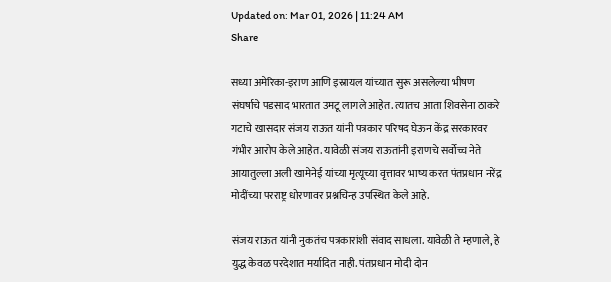Updated on: Mar 01, 2026 | 11:24 AM
Share

सध्या अमेरिका-इराण आणि इस्रायल यांच्यात सुरू असलेल्या भीषण संघर्षाचे पडसाद भारतात उमटू लागले आहेत. त्यातच आता शिवसेना ठाकरे गटाचे खासदार संजय राऊत यांनी पत्रकार परिषद घेऊन केंद्र सरकारवर गंभीर आरोप केले आहेत. यावेळी संजय राऊतांनी इराणचे सर्वोच्च नेते आयातुल्ला अली खामेनेई यांच्या मृत्यूच्या वृत्तावर भाष्य करत पंतप्रधान नरेंद्र मोदींच्या परराष्ट्र धोरणावर प्रश्नचिन्ह उपस्थित केले आहे.

संजय राऊत यांनी नुकतंच पत्रकारांशी संवाद साधला. यावेळी ते म्हणाले, हे युद्ध केवळ परदेशात मर्यादित नाही. पंतप्रधान मोदी दोन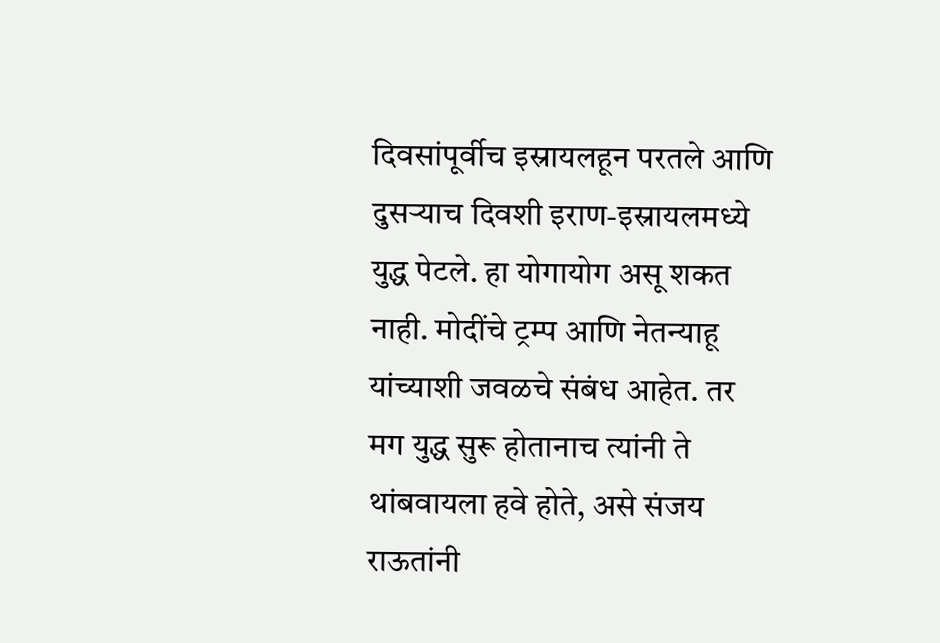दिवसांपूर्वीच इस्रायलहून परतले आणि दुसऱ्याच दिवशी इराण-इस्रायलमध्ये युद्ध पेटले. हा योगायोग असू शकत नाही. मोदींचे ट्रम्प आणि नेतन्याहू यांच्याशी जवळचे संबंध आहेत. तर मग युद्ध सुरू होतानाच त्यांनी ते थांबवायला हवे होते, असे संजय राऊतांनी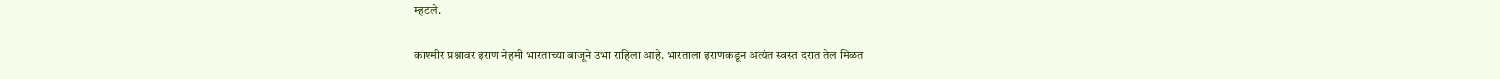म्हटले.

काश्मीर प्रश्नावर इराण नेहमी भारताच्या बाजूने उभा राहिला आहे. भारताला इराणकडून अत्यंत स्वस्त दरात तेल मिळत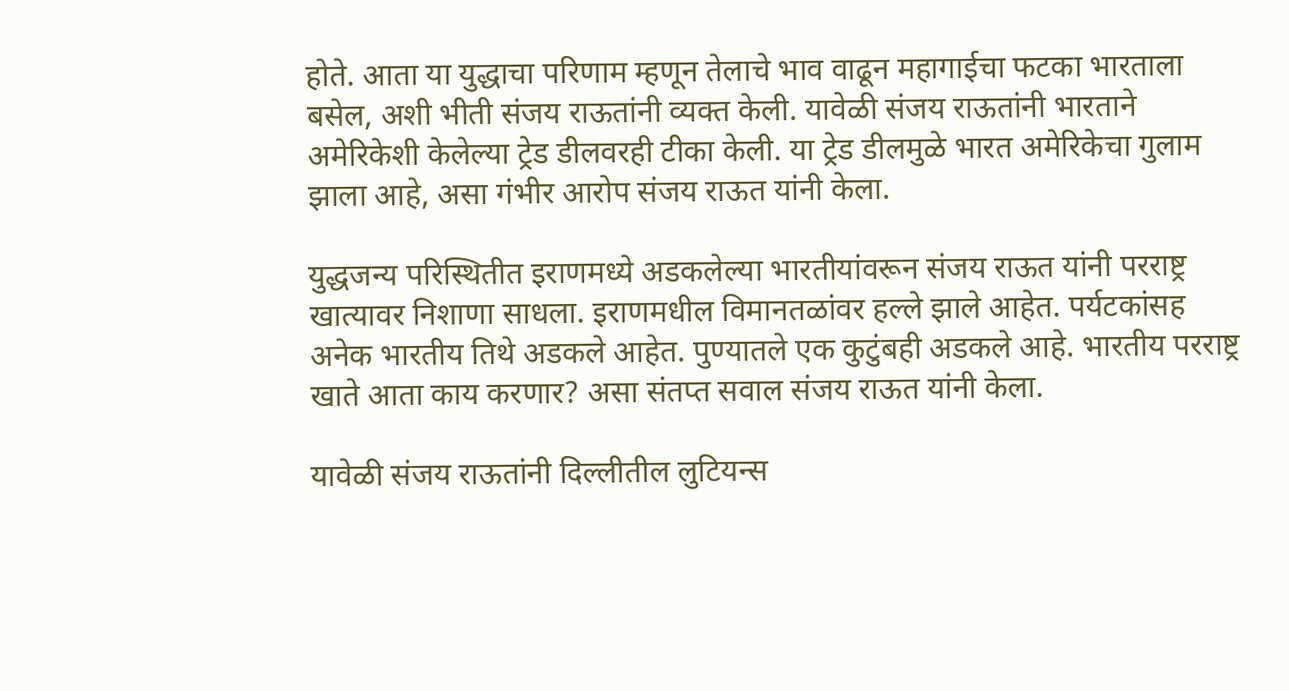होते. आता या युद्धाचा परिणाम म्हणून तेलाचे भाव वाढून महागाईचा फटका भारताला बसेल, अशी भीती संजय राऊतांनी व्यक्त केली. यावेळी संजय राऊतांनी भारताने अमेरिकेशी केलेल्या ट्रेड डीलवरही टीका केली. या ट्रेड डीलमुळे भारत अमेरिकेचा गुलाम झाला आहे, असा गंभीर आरोप संजय राऊत यांनी केला.

युद्धजन्य परिस्थितीत इराणमध्ये अडकलेल्या भारतीयांवरून संजय राऊत यांनी परराष्ट्र खात्यावर निशाणा साधला. इराणमधील विमानतळांवर हल्ले झाले आहेत. पर्यटकांसह अनेक भारतीय तिथे अडकले आहेत. पुण्यातले एक कुटुंबही अडकले आहे. भारतीय परराष्ट्र खाते आता काय करणार? असा संतप्त सवाल संजय राऊत यांनी केला.

यावेळी संजय राऊतांनी दिल्लीतील लुटियन्स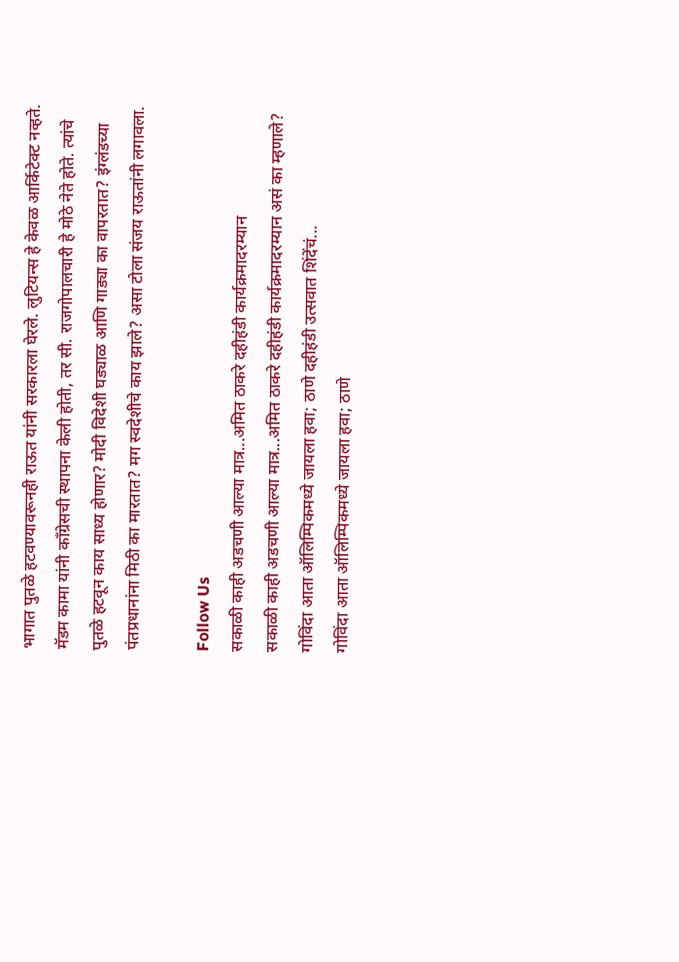भागात पुतळे हटवण्यावरूनही राऊत यांनी सरकारला घेरले. लुटियन्स हे केवळ आर्किटेक्ट नव्हते. मॅडम कामा यांनी काँग्रेसची स्थापना केली होती, तर सी. राजगोपालचारी हे मोठे नेते होते. त्यांचे पुतळे हटवून काय साध्य होणार? मोदी विदेशी घड्याळ आणि गाड्या का वापरतात? इंग्लंडच्या पंतप्रधानांना मिठी का मारतात? मग स्वदेशीचे काय झाले? असा टोला संजय राऊतांनी लगावला.

Follow Us
सकाळी काही अडचणी आल्या मात्र...अमित ठाकरे दहीहंडी कार्यक्रमादरम्यान
सकाळी काही अडचणी आल्या मात्र...अमित ठाकरे दहीहंडी कार्यक्रमादरम्यान असं का म्हणाले?
गोविंदा आता ऑलिम्पिकमध्ये जायला हवा; ठाणे दहीहंडी उत्सवात शिंदेंचं...
गोविंदा आता ऑलिम्पिकमध्ये जायला हवा; ठाणे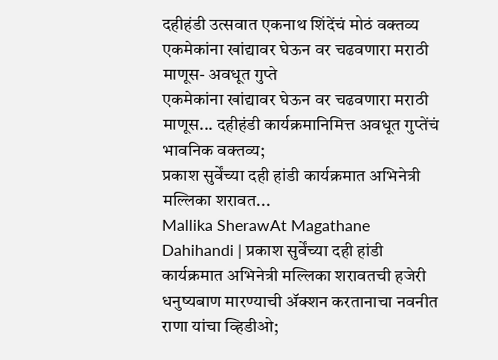दहीहंडी उत्सवात एकनाथ शिंदेंचं मोठं वक्तव्य
एकमेकांना खांद्यावर घेऊन वर चढवणारा मराठी माणूस- अवधूत गुप्ते
एकमेकांना खांद्यावर घेऊन वर चढवणारा मराठी माणूस... दहीहंडी कार्यक्रमानिमित्त अवधूत गुप्तेंचं भावनिक वक्तव्य;
प्रकाश सुर्वेंच्या दही हांडी कार्यक्रमात अभिनेत्री मल्लिका शरावत...
Mallika SherawAt Magathane Dahihandi | प्रकाश सुर्वेंच्या दही हांडी कार्यक्रमात अभिनेत्री मल्लिका शरावतची हजेरी
धनुष्यबाण मारण्याची ॲक्शन करतानाचा नवनीत राणा यांचा व्हिडीओ;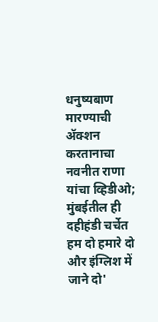धनुष्यबाण मारण्याची ॲक्शन करतानाचा नवनीत राणा यांचा व्हिडीओ; मुंबईतील ही दहीहंडी चर्चेत
हम दो हमारे दो और इंग्लिश में जाने दो'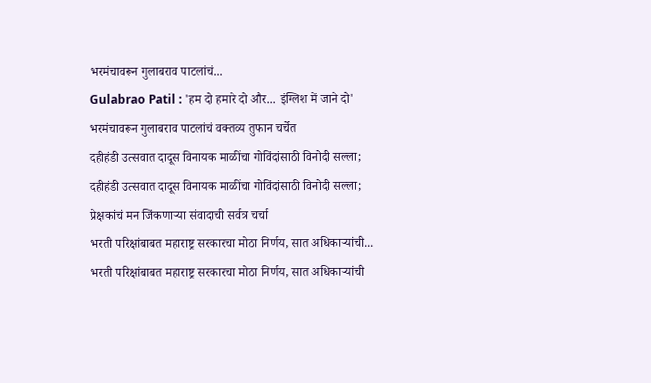भरमंचावरून गुलाबराव पाटलांचं...
Gulabrao Patil : 'हम दो हमारे दो और... इंग्लिश में जाने दो' भरमंचावरून गुलाबराव पाटलांचं वक्तव्य तुफान चर्चेत
दहीहंडी उत्सवात दादूस विनायक माळींचा गोविंदांसाठी विनोदी सल्ला;
दहीहंडी उत्सवात दादूस विनायक माळींचा गोविंदांसाठी विनोदी सल्ला; प्रेक्षकांचं मन जिंकणाऱ्या संवादाची सर्वत्र चर्चा
भरती परिक्षांबाबत महाराष्ट्र सरकारचा मोठा निर्णय, सात अधिकाऱ्यांची...
भरती परिक्षांबाबत महाराष्ट्र सरकारचा मोठा निर्णय, सात अधिकाऱ्यांची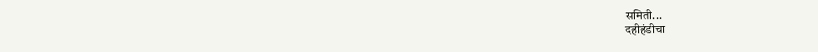समिती...
दहीहंडीचा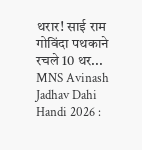थरार! साई राम गोविंदा पथकाने रचले 10 थर...
MNS Avinash Jadhav Dahi Handi 2026 :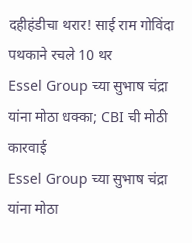दहीहंडीचा थरार! साई राम गोविंदा पथकाने रचले 10 थर
Essel Group च्या सुभाष चंद्रा यांना मोठा धक्का; CBI ची मोठी कारवाई
Essel Group च्या सुभाष चंद्रा यांना मोठा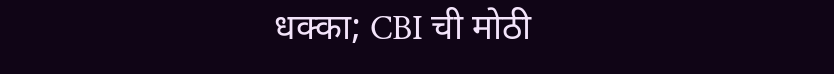धक्का; CBI ची मोठी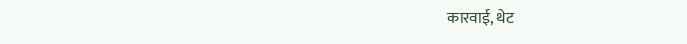कारवाई, थेट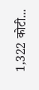1,322 कोटी...